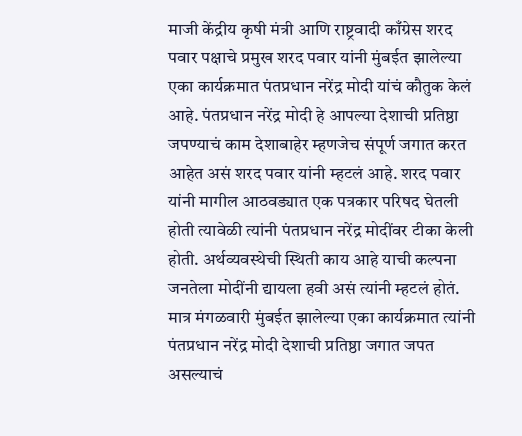माजी केंद्रीय कृषी मंत्री आणि राष्ट्रवादी काँग्रेस शरद पवार पक्षाचे प्रमुख शरद पवार यांनी मुंबईत झालेल्या एका कार्यक्रमात पंतप्रधान नरेंद्र मोदी यांचं कौतुक केलं आहे. पंतप्रधान नरेंद्र मोदी हे आपल्या देशाची प्रतिष्ठा जपण्याचं काम देशाबाहेर म्हणजेच संपूर्ण जगात करत आहेत असं शरद पवार यांनी म्हटलं आहे. शरद पवार यांनी मागील आठवड्यात एक पत्रकार परिषद घेतली होती त्यावेळी त्यांनी पंतप्रधान नरेंद्र मोदींवर टीका केली होती. अर्थव्यवस्थेची स्थिती काय आहे याची कल्पना जनतेला मोदींनी द्यायला हवी असं त्यांनी म्हटलं होतं. मात्र मंगळवारी मुंबईत झालेल्या एका कार्यक्रमात त्यांनी पंतप्रधान नरेंद्र मोदी देशाची प्रतिष्ठा जगात जपत असल्याचं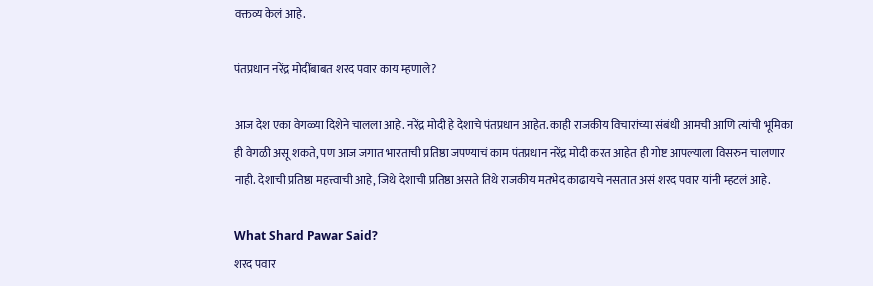वक्तव्य केलं आहे.

पंतप्रधान नरेंद्र मोदींबाबत शरद पवार काय म्हणाले?

आज देश एका वेगळ्या दिशेने चालला आहे. नरेंद्र मोदी हे देशाचे पंतप्रधान आहेत. काही राजकीय विचारांच्या संबंधी आमची आणि त्यांची भूमिका ही वेगळी असू शकते, पण आज जगात भारताची प्रतिष्ठा जपण्याचं काम पंतप्रधान नरेंद्र मोदी करत आहेत ही गोष्ट आपल्याला विसरुन चालणार नाही. देशाची प्रतिष्ठा महत्त्वाची आहे, जिथे देशाची प्रतिष्ठा असते तिथे राजकीय मतभेद काढायचे नसतात असं शरद पवार यांनी म्हटलं आहे.

What Shard Pawar Said?
शरद पवार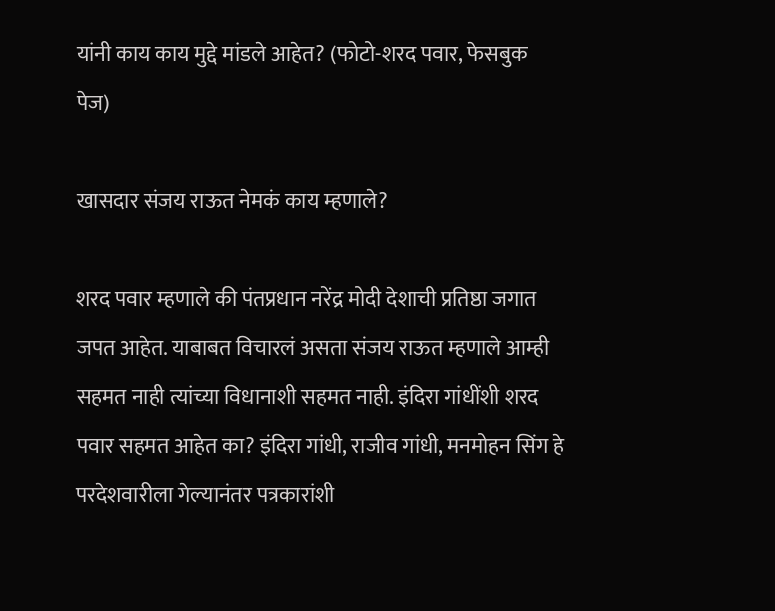यांनी काय काय मुद्दे मांडले आहेत? (फोटो-शरद पवार, फेसबुक पेज)

खासदार संजय राऊत नेमकं काय म्हणाले?

शरद पवार म्हणाले की पंतप्रधान नरेंद्र मोदी देशाची प्रतिष्ठा जगात जपत आहेत. याबाबत विचारलं असता संजय राऊत म्हणाले आम्ही सहमत नाही त्यांच्या विधानाशी सहमत नाही. इंदिरा गांधींशी शरद पवार सहमत आहेत का? इंदिरा गांधी, राजीव गांधी, मनमोहन सिंग हे परदेशवारीला गेल्यानंतर पत्रकारांशी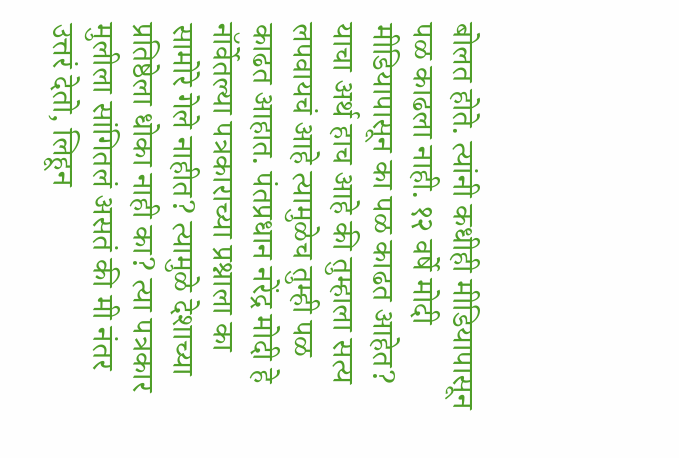बोलत होते. त्यांनी कधीही मीडियापासून पळ काढला नाही. १२ वर्षे मोदी मीडियापासून का पळ काढत आहेत? याचा अर्थ हाच आहे की तुम्हाला सत्य लपवायचं आहे त्यामुळेच तुम्ही पळ काढत आहात. पंतप्रधान नरेंद्र मोदी हे नॉर्वेतल्या पत्रकाराच्या प्रश्नाला का सामोरे गेले नाहीत? त्यामुळे देशाच्या प्रतिष्ठेला धोका नाही का? त्या पत्रकार मुलीला सांगितलं असतं की मी नंतर उत्तरं देतो, लिहून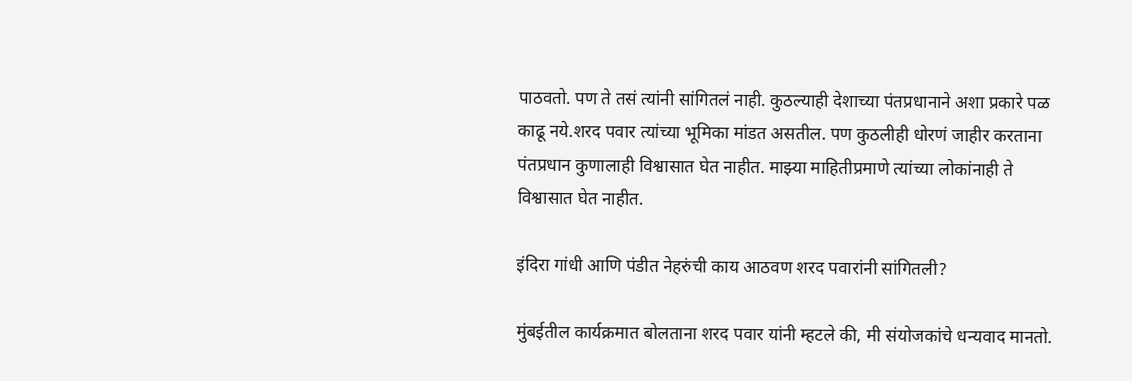पाठवतो. पण ते तसं त्यांनी सांगितलं नाही. कुठल्याही देशाच्या पंतप्रधानाने अशा प्रकारे पळ काढू नये.शरद पवार त्यांच्या भूमिका मांडत असतील. पण कुठलीही धोरणं जाहीर करताना पंतप्रधान कुणालाही विश्वासात घेत नाहीत. माझ्या माहितीप्रमाणे त्यांच्या लोकांनाही ते विश्वासात घेत नाहीत.

इंदिरा गांधी आणि पंडीत नेहरुंची काय आठवण शरद पवारांनी सांगितली?

मुंबईतील कार्यक्रमात बोलताना शरद पवार यांनी म्हटले की, मी संयोजकांचे धन्यवाद मानतो.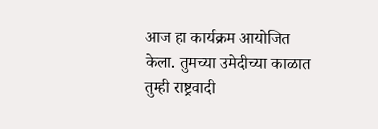आज हा कार्यक्रम आयोजित केला. तुमच्या उमेदीच्या काळात तुम्ही राष्ट्रवादी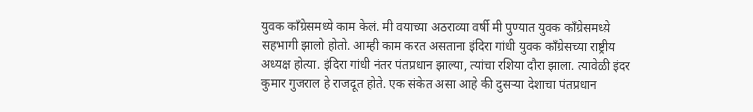युवक काँग्रेसमध्ये काम केलं. मी वयाच्या अठराव्या वर्षी मी पुण्यात युवक काँग्रेसमध्य़े सहभागी झालो होतो. आम्ही काम करत असताना इंदिरा गांधी युवक काँग्रेसच्या राष्ट्रीय अध्यक्ष होत्या. इंदिरा गांधी नंतर पंतप्रधान झाल्या, त्यांचा रशिया दौरा झाला. त्यावेळी इंदर कुमार गुजराल हे राजदूत होते. एक संकेत असा आहे की दुसऱ्या देशाचा पंतप्रधान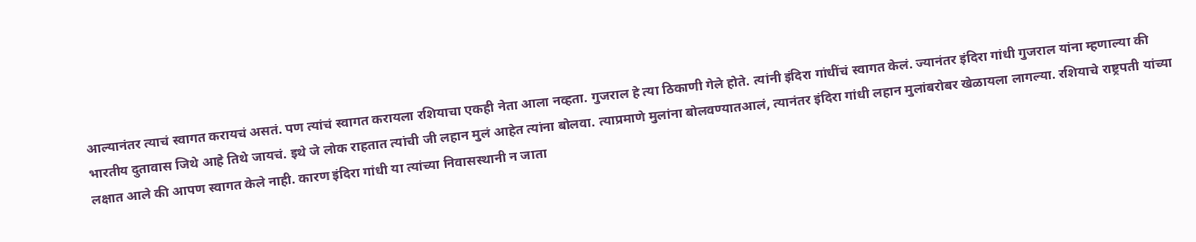आल्यानंतर त्याचं स्वागत करायचं असतं. पण त्यांचं स्वागत करायला रशियाचा एकही नेता आला नव्हता. गुजराल हे त्या ठिकाणी गेले होते. त्यांनी इंदिरा गांधींचं स्वागत केलं. ज्यानंतर इंदिरा गांधी गुजराल यांना म्हणाल्या की भारतीय दुतावास जिथे आहे तिथे जायचं. इथे जे लोक राहतात त्यांची जी लहान मुलं आहेत त्यांना बोलवा. त्याप्रमाणे मुलांना बोलवण्यातआलं, त्यानंतर इंदिरा गांधी लहान मुलांबरोबर खेळायला लागल्या. रशियाचे राष्ट्रपती यांच्या लक्षात आले की आपण स्वागत केले नाही. कारण इंदिरा गांधी या त्यांच्या निवासस्थानी न जाता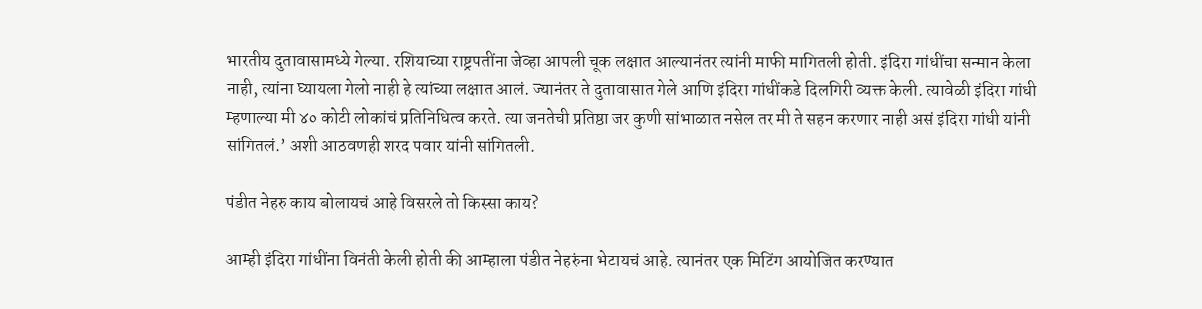भारतीय दुतावासामध्ये गेल्या. रशियाच्या राष्ट्रपतींना जेव्हा आपली चूक लक्षात आल्यानंतर त्यांनी माफी मागितली होती. इंदिरा गांधींचा सन्मान केला नाही, त्यांना घ्यायला गेलो नाही हे त्यांच्या लक्षात आलं. ज्यानंतर ते दुतावासात गेले आणि इंदिरा गांधींकडे दिलगिरी व्यक्त केली. त्यावेळी इंदिरा गांधी म्हणाल्या मी ४० कोटी लोकांचं प्रतिनिधित्व करते. त्या जनतेची प्रतिष्ठा जर कुणी सांभाळात नसेल तर मी ते सहन करणार नाही असं इंदिरा गांधी यांनी सांगितलं.’ अशी आठवणही शरद पवार यांनी सांगितली.

पंडीत नेहरु काय बोलायचं आहे विसरले तो किस्सा काय?

आम्ही इंदिरा गांधींना विनंती केली होती की आम्हाला पंडीत नेहरुंना भेटायचं आहे. त्यानंतर एक मिटिंग आयोजित करण्यात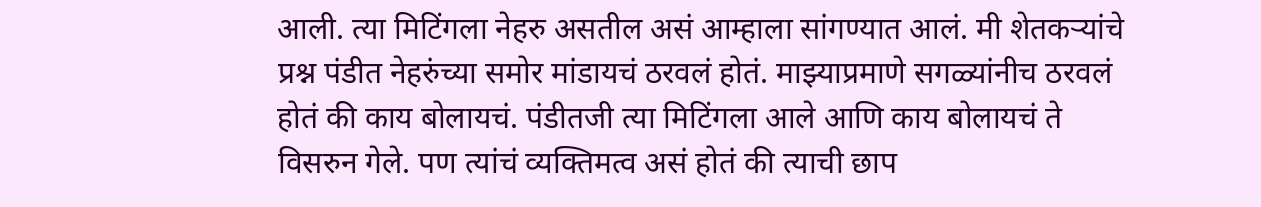आली. त्या मिटिंगला नेहरु असतील असं आम्हाला सांगण्यात आलं. मी शेतकऱ्यांचे प्रश्न पंडीत नेहरुंच्या समोर मांडायचं ठरवलं होतं. माझ्याप्रमाणे सगळ्यांनीच ठरवलं होतं की काय बोलायचं. पंडीतजी त्या मिटिंगला आले आणि काय बोलायचं ते विसरुन गेले. पण त्यांचं व्यक्तिमत्व असं होतं की त्याची छाप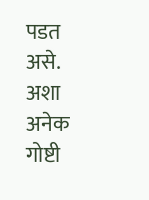पडत असे. अशा अनेक गोष्टी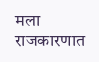मला राजकारणात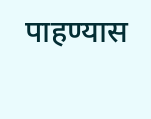पाहण्यास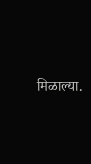मिळाल्या.